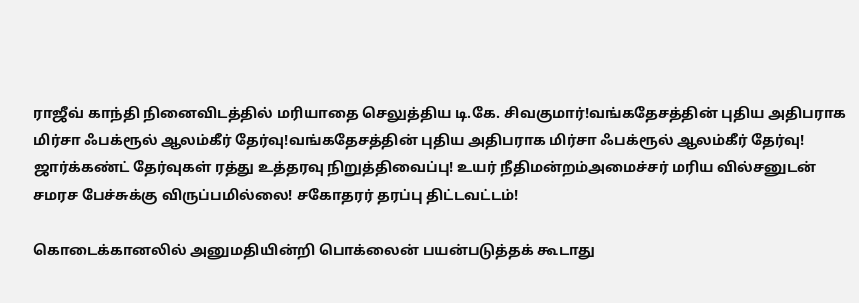ராஜீவ் காந்தி நினைவிடத்தில் மரியாதை செலுத்திய டி.கே. சிவகுமார்!வங்கதேசத்தின் புதிய அதிபராக மிர்சா ஃபக்ரூல் ஆலம்கீர் தேர்வு!வங்கதேசத்தின் புதிய அதிபராக மிர்சா ஃபக்ரூல் ஆலம்கீர் தேர்வு! ஜார்க்கண்ட் தேர்வுகள் ரத்து உத்தரவு நிறுத்திவைப்பு! உயர் நீதிமன்றம்அமைச்சர் மரிய வில்சனுடன் சமரச பேச்சுக்கு விருப்பமில்லை! சகோதரர் தரப்பு திட்டவட்டம்!

கொடைக்கானலில் அனுமதியின்றி பொக்லைன் பயன்படுத்தக் கூடாது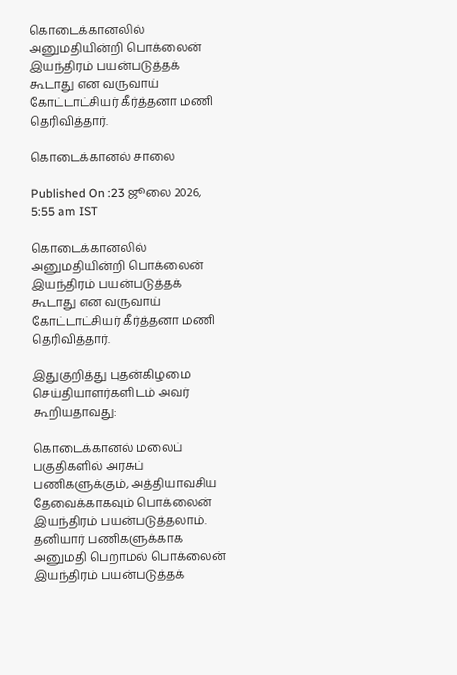கொடைக்கானலில் அனுமதியின்றி பொக்லைன் இயந்திரம் பயன்படுத்தக் கூடாது என வருவாய் கோட்டாட்சியர் கீர்த்தனா மணி தெரிவித்தார்.

கொடைக்கானல் சாலை

Published On :23 ஜூலை 2026, 5:55 am IST

கொடைக்கானலில் அனுமதியின்றி பொக்லைன் இயந்திரம் பயன்படுத்தக் கூடாது என வருவாய் கோட்டாட்சியர் கீர்த்தனா மணி தெரிவித்தார்.

இதுகுறித்து புதன்கிழமை செய்தியாளர்களிடம் அவர் கூறியதாவது:

கொடைக்கானல் மலைப் பகுதிகளில் அரசுப் பணிகளுக்கும், அத்தியாவசிய தேவைக்காகவும் பொக்லைன் இயந்திரம் பயன்படுத்தலாம். தனியார் பணிகளுக்காக அனுமதி பெறாமல் பொக்லைன் இயந்திரம் பயன்படுத்தக்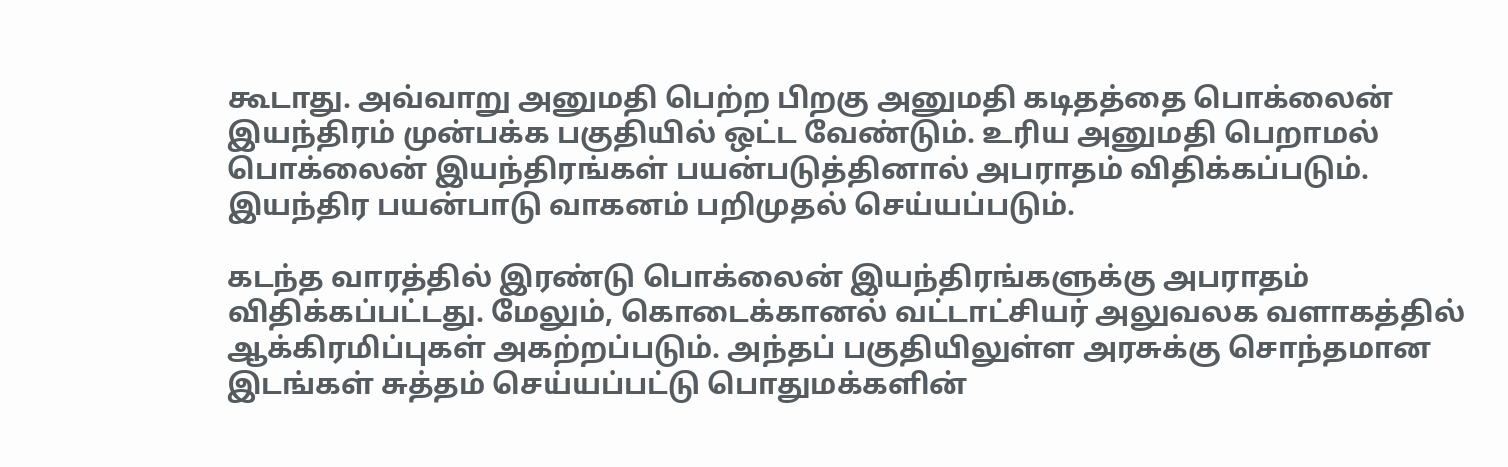கூடாது. அவ்வாறு அனுமதி பெற்ற பிறகு அனுமதி கடிதத்தை பொக்லைன் இயந்திரம் முன்பக்க பகுதியில் ஒட்ட வேண்டும். உரிய அனுமதி பெறாமல் பொக்லைன் இயந்திரங்கள் பயன்படுத்தினால் அபராதம் விதிக்கப்படும். இயந்திர பயன்பாடு வாகனம் பறிமுதல் செய்யப்படும்.

கடந்த வாரத்தில் இரண்டு பொக்லைன் இயந்திரங்களுக்கு அபராதம் விதிக்கப்பட்டது. மேலும், கொடைக்கானல் வட்டாட்சியர் அலுவலக வளாகத்தில் ஆக்கிரமிப்புகள் அகற்றப்படும். அந்தப் பகுதியிலுள்ள அரசுக்கு சொந்தமான இடங்கள் சுத்தம் செய்யப்பட்டு பொதுமக்களின்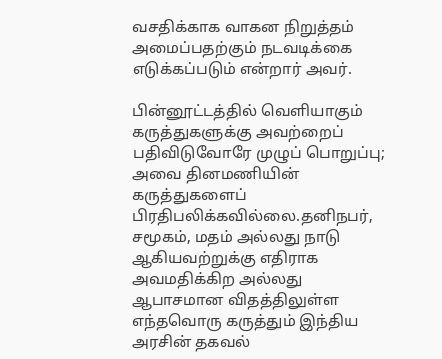வசதிக்காக வாகன நிறுத்தம் அமைப்பதற்கும் நடவடிக்கை எடுக்கப்படும் என்றார் அவர்.

பின்னூட்டத்தில் வெளியாகும் கருத்துகளுக்கு அவற்றைப் பதிவிடுவோரே முழுப் பொறுப்பு; அவை தினமணியின் கருத்துகளைப் பிரதிபலிக்கவில்லை.தனிநபர், சமூகம், மதம் அல்லது நாடு ஆகியவற்றுக்கு எதிராக அவமதிக்கிற அல்லது ஆபாசமான விதத்திலுள்ள எந்தவொரு கருத்தும் இந்திய அரசின் தகவல்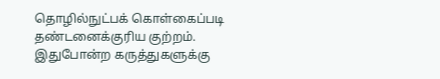தொழில்நுட்பக் கொள்கைப்படி தண்டனைக்குரிய குற்றம். இதுபோன்ற கருத்துகளுக்கு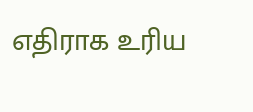எதிராக உரிய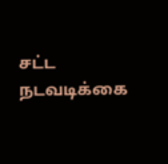சட்ட நடவடிக்கை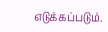எடுக்கப்படும்.